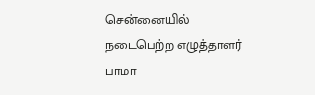சென்னையில் நடைபெற்ற எழுத்தாளர் பாமா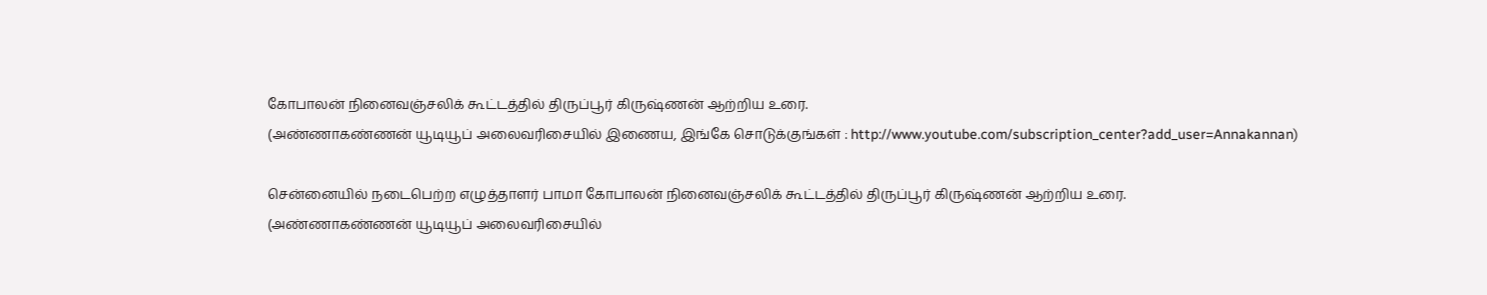கோபாலன் நினைவஞ்சலிக் கூட்டத்தில் திருப்பூர் கிருஷ்ணன் ஆற்றிய உரை.
(அண்ணாகண்ணன் யூடியூப் அலைவரிசையில் இணைய, இங்கே சொடுக்குங்கள் : http://www.youtube.com/subscription_center?add_user=Annakannan)

சென்னையில் நடைபெற்ற எழுத்தாளர் பாமா கோபாலன் நினைவஞ்சலிக் கூட்டத்தில் திருப்பூர் கிருஷ்ணன் ஆற்றிய உரை.
(அண்ணாகண்ணன் யூடியூப் அலைவரிசையில்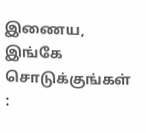இணைய, இங்கே சொடுக்குங்கள் :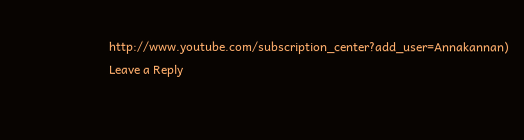http://www.youtube.com/subscription_center?add_user=Annakannan)
Leave a Reply